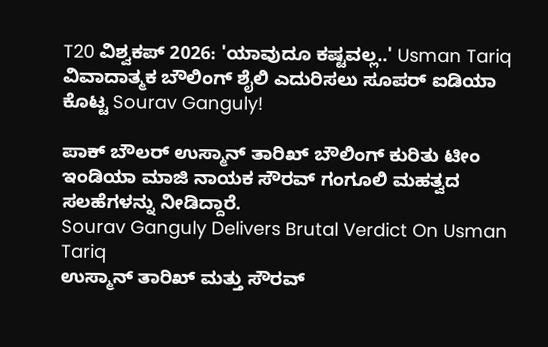T20 ವಿಶ್ವಕಪ್ 2026: 'ಯಾವುದೂ ಕಷ್ಟವಲ್ಲ..' Usman Tariq ವಿವಾದಾತ್ಮಕ ಬೌಲಿಂಗ್ ಶೈಲಿ ಎದುರಿಸಲು ಸೂಪರ್ ಐಡಿಯಾ ಕೊಟ್ಟ Sourav Ganguly!

ಪಾಕ್ ಬೌಲರ್ ಉಸ್ಮಾನ್ ತಾರಿಖ್ ಬೌಲಿಂಗ್ ಕುರಿತು ಟೀಂ ಇಂಡಿಯಾ ಮಾಜಿ ನಾಯಕ ಸೌರವ್ ಗಂಗೂಲಿ ಮಹತ್ವದ ಸಲಹೆಗಳನ್ನು ನೀಡಿದ್ದಾರೆ.
Sourav Ganguly Delivers Brutal Verdict On Usman Tariq
ಉಸ್ಮಾನ್ ತಾರಿಖ್ ಮತ್ತು ಸೌರವ್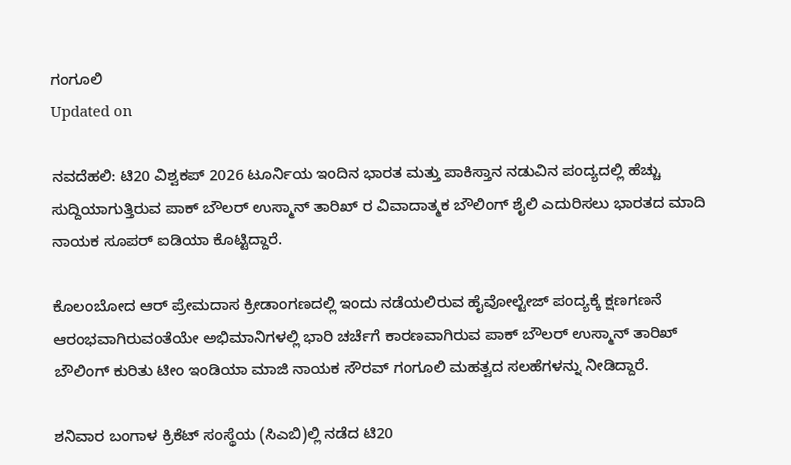ಗಂಗೂಲಿ
Updated on

ನವದೆಹಲಿ: ಟಿ20 ವಿಶ್ವಕಪ್ 2026 ಟೂರ್ನಿಯ ಇಂದಿನ ಭಾರತ ಮತ್ತು ಪಾಕಿಸ್ತಾನ ನಡುವಿನ ಪಂದ್ಯದಲ್ಲಿ ಹೆಚ್ಚು ಸುದ್ದಿಯಾಗುತ್ತಿರುವ ಪಾಕ್ ಬೌಲರ್ ಉಸ್ಮಾನ್ ತಾರಿಖ್ ರ ವಿವಾದಾತ್ಮಕ ಬೌಲಿಂಗ್ ಶೈಲಿ ಎದುರಿಸಲು ಭಾರತದ ಮಾದಿ ನಾಯಕ ಸೂಪರ್ ಐಡಿಯಾ ಕೊಟ್ಟಿದ್ದಾರೆ.

ಕೊಲಂಬೋದ ಆರ್ ಪ್ರೇಮದಾಸ ಕ್ರೀಡಾಂಗಣದಲ್ಲಿ ಇಂದು ನಡೆಯಲಿರುವ ಹೈವೋಲ್ಟೇಜ್ ಪಂದ್ಯಕ್ಕೆ ಕ್ಷಣಗಣನೆ ಆರಂಭವಾಗಿರುವಂತೆಯೇ ಅಭಿಮಾನಿಗಳಲ್ಲಿ ಭಾರಿ ಚರ್ಚೆಗೆ ಕಾರಣವಾಗಿರುವ ಪಾಕ್ ಬೌಲರ್ ಉಸ್ಮಾನ್ ತಾರಿಖ್ ಬೌಲಿಂಗ್ ಕುರಿತು ಟೀಂ ಇಂಡಿಯಾ ಮಾಜಿ ನಾಯಕ ಸೌರವ್ ಗಂಗೂಲಿ ಮಹತ್ವದ ಸಲಹೆಗಳನ್ನು ನೀಡಿದ್ದಾರೆ.

ಶನಿವಾರ ಬಂಗಾಳ ಕ್ರಿಕೆಟ್ ಸಂಸ್ಥೆಯ (ಸಿಎಬಿ)ಲ್ಲಿ ನಡೆದ ಟಿ20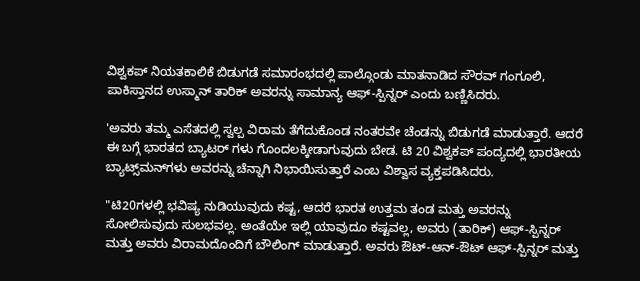ವಿಶ್ವಕಪ್ ನಿಯತಕಾಲಿಕೆ ಬಿಡುಗಡೆ ಸಮಾರಂಭದಲ್ಲಿ ಪಾಲ್ಗೊಂಡು ಮಾತನಾಡಿದ ಸೌರವ್ ಗಂಗೂಲಿ, ಪಾಕಿಸ್ತಾನದ ಉಸ್ಮಾನ್ ತಾರಿಕ್ ಅವರನ್ನು ಸಾಮಾನ್ಯ ಆಫ್-ಸ್ಪಿನ್ನರ್ ಎಂದು ಬಣ್ಣಿಸಿದರು.

'ಅವರು ತಮ್ಮ ಎಸೆತದಲ್ಲಿ ಸ್ವಲ್ಪ ವಿರಾಮ ತೆಗೆದುಕೊಂಡ ನಂತರವೇ ಚೆಂಡನ್ನು ಬಿಡುಗಡೆ ಮಾಡುತ್ತಾರೆ. ಆದರೆ ಈ ಬಗ್ಗೆ ಭಾರತದ ಬ್ಯಾಟರ್ ಗಳು ಗೊಂದಲಕ್ಕೀಡಾಗುವುದು ಬೇಡ. ಟಿ 20 ವಿಶ್ವಕಪ್ ಪಂದ್ಯದಲ್ಲಿ ಭಾರತೀಯ ಬ್ಯಾಟ್ಸ್‌ಮನ್‌ಗಳು ಅವರನ್ನು ಚೆನ್ನಾಗಿ ನಿಭಾಯಿಸುತ್ತಾರೆ ಎಂಬ ವಿಶ್ವಾಸ ವ್ಯಕ್ತಪಡಿಸಿದರು.

"ಟಿ20ಗಳಲ್ಲಿ ಭವಿಷ್ಯ ನುಡಿಯುವುದು ಕಷ್ಟ, ಆದರೆ ಭಾರತ ಉತ್ತಮ ತಂಡ ಮತ್ತು ಅವರನ್ನು ಸೋಲಿಸುವುದು ಸುಲಭವಲ್ಲ. ಅಂತೆಯೇ ಇಲ್ಲಿ ಯಾವುದೂ ಕಷ್ಟವಲ್ಲ, ಅವರು (ತಾರಿಕ್) ಆಫ್-ಸ್ಪಿನ್ನರ್ ಮತ್ತು ಅವರು ವಿರಾಮದೊಂದಿಗೆ ಬೌಲಿಂಗ್ ಮಾಡುತ್ತಾರೆ. ಅವರು ಔಟ್-ಆನ್-ಔಟ್ ಆಫ್-ಸ್ಪಿನ್ನರ್ ಮತ್ತು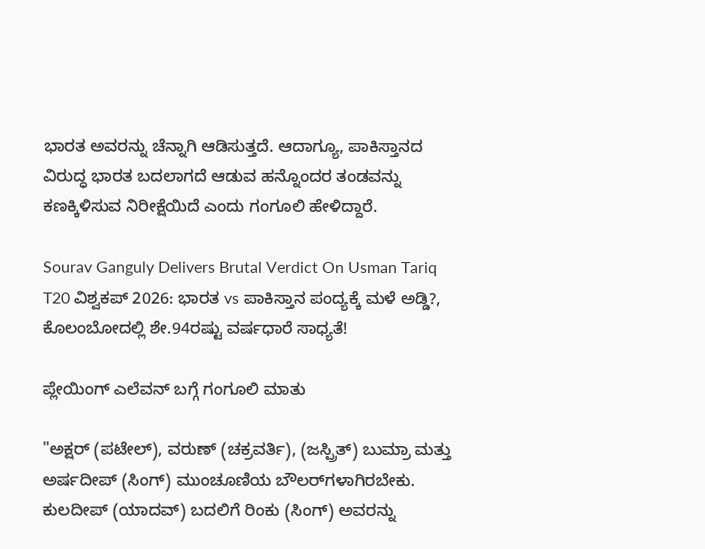ಭಾರತ ಅವರನ್ನು ಚೆನ್ನಾಗಿ ಆಡಿಸುತ್ತದೆ. ಆದಾಗ್ಯೂ, ಪಾಕಿಸ್ತಾನದ ವಿರುದ್ಧ ಭಾರತ ಬದಲಾಗದೆ ಆಡುವ ಹನ್ನೊಂದರ ತಂಡವನ್ನು ಕಣಕ್ಕಿಳಿಸುವ ನಿರೀಕ್ಷೆಯಿದೆ ಎಂದು ಗಂಗೂಲಿ ಹೇಳಿದ್ದಾರೆ.

Sourav Ganguly Delivers Brutal Verdict On Usman Tariq
T20 ವಿಶ್ವಕಪ್ 2026: ಭಾರತ vs ಪಾಕಿಸ್ತಾನ ಪಂದ್ಯಕ್ಕೆ ಮಳೆ ಅಡ್ಡಿ?, ಕೊಲಂಬೋದಲ್ಲಿ ಶೇ.94ರಷ್ಟು ವರ್ಷಧಾರೆ ಸಾಧ್ಯತೆ!

ಪ್ಲೇಯಿಂಗ್ ಎಲೆವನ್ ಬಗ್ಗೆ ಗಂಗೂಲಿ ಮಾತು

"ಅಕ್ಷರ್ (ಪಟೇಲ್), ವರುಣ್ (ಚಕ್ರವರ್ತಿ), (ಜಸ್ಪ್ರಿತ್) ಬುಮ್ರಾ ಮತ್ತು ಅರ್ಷದೀಪ್ (ಸಿಂಗ್) ಮುಂಚೂಣಿಯ ಬೌಲರ್‌ಗಳಾಗಿರಬೇಕು. ಕುಲದೀಪ್ (ಯಾದವ್) ಬದಲಿಗೆ ರಿಂಕು (ಸಿಂಗ್) ಅವರನ್ನು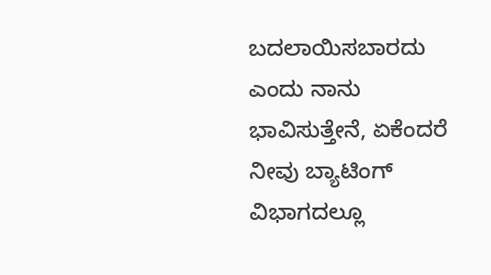ಬದಲಾಯಿಸಬಾರದು ಎಂದು ನಾನು ಭಾವಿಸುತ್ತೇನೆ, ಏಕೆಂದರೆ ನೀವು ಬ್ಯಾಟಿಂಗ್ ವಿಭಾಗದಲ್ಲೂ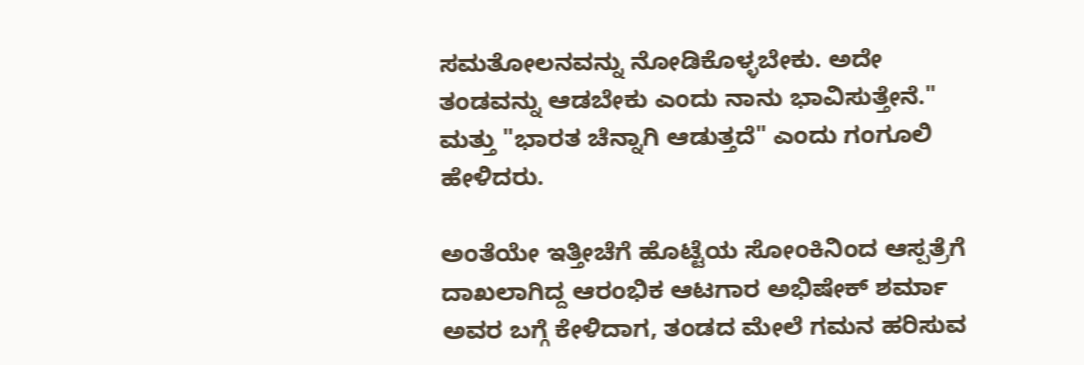ಸಮತೋಲನವನ್ನು ನೋಡಿಕೊಳ್ಳಬೇಕು. ಅದೇ ತಂಡವನ್ನು ಆಡಬೇಕು ಎಂದು ನಾನು ಭಾವಿಸುತ್ತೇನೆ." ಮತ್ತು "ಭಾರತ ಚೆನ್ನಾಗಿ ಆಡುತ್ತದೆ" ಎಂದು ಗಂಗೂಲಿ ಹೇಳಿದರು.

ಅಂತೆಯೇ ಇತ್ತೀಚೆಗೆ ಹೊಟ್ಟೆಯ ಸೋಂಕಿನಿಂದ ಆಸ್ಪತ್ರೆಗೆ ದಾಖಲಾಗಿದ್ದ ಆರಂಭಿಕ ಆಟಗಾರ ಅಭಿಷೇಕ್ ಶರ್ಮಾ ಅವರ ಬಗ್ಗೆ ಕೇಳಿದಾಗ, ತಂಡದ ಮೇಲೆ ಗಮನ ಹರಿಸುವ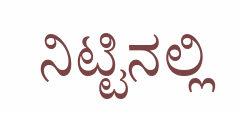ನಿಟ್ಟಿನಲ್ಲಿ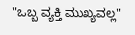"ಒಬ್ಬ ವ್ಯಕ್ತಿ ಮುಖ್ಯವಲ್ಲ"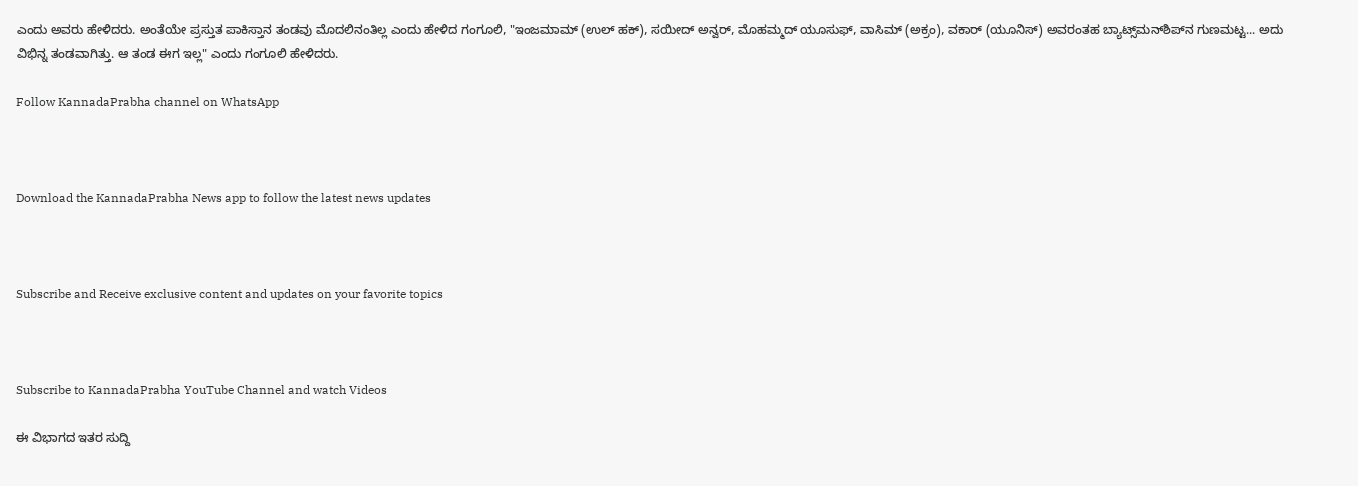ಎಂದು ಅವರು ಹೇಳಿದರು. ಅಂತೆಯೇ ಪ್ರಸ್ತುತ ಪಾಕಿಸ್ತಾನ ತಂಡವು ಮೊದಲಿನಂತಿಲ್ಲ ಎಂದು ಹೇಳಿದ ಗಂಗೂಲಿ, "ಇಂಜಮಾಮ್ (ಉಲ್ ಹಕ್), ಸಯೀದ್ ಅನ್ವರ್, ಮೊಹಮ್ಮದ್ ಯೂಸುಫ್, ವಾಸಿಮ್ (ಅಕ್ರಂ), ವಕಾರ್ (ಯೂನಿಸ್) ಅವರಂತಹ ಬ್ಯಾಟ್ಸ್‌ಮನ್‌ಶಿಪ್‌ನ ಗುಣಮಟ್ಟ... ಅದು ವಿಭಿನ್ನ ತಂಡವಾಗಿತ್ತು. ಆ ತಂಡ ಈಗ ಇಲ್ಲ" ಎಂದು ಗಂಗೂಲಿ ಹೇಳಿದರು.

Follow KannadaPrabha channel on WhatsApp



Download the KannadaPrabha News app to follow the latest news updates



Subscribe and Receive exclusive content and updates on your favorite topics



Subscribe to KannadaPrabha YouTube Channel and watch Videos

ಈ ವಿಭಾಗದ ಇತರ ಸುದ್ದಿ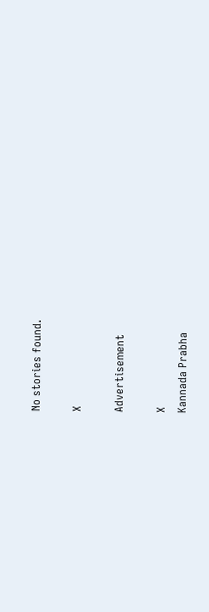No stories found.

X

Advertisement

X
Kannada Prabha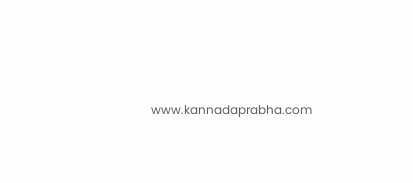www.kannadaprabha.com